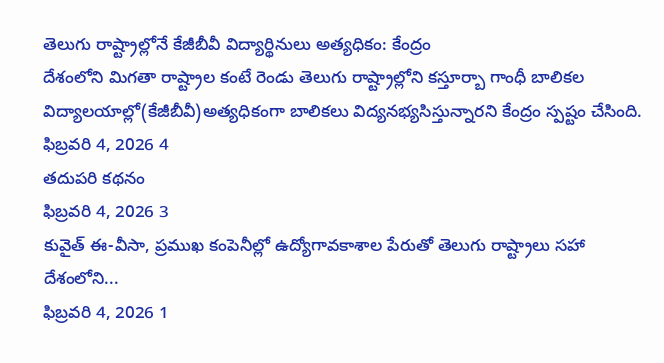తెలుగు రాష్ట్రాల్లోనే కేజీబీవీ విద్యార్థినులు అత్యధికం: కేంద్రం
దేశంలోని మిగతా రాష్ట్రాల కంటే రెండు తెలుగు రాష్ట్రాల్లోని కస్తూర్బా గాంధీ బాలికల విద్యాలయాల్లో(కేజీబీవీ)అత్యధికంగా బాలికలు విద్యనభ్యసిస్తున్నారని కేంద్రం స్పష్టం చేసింది.
ఫిబ్రవరి 4, 2026 4
తదుపరి కథనం
ఫిబ్రవరి 4, 2026 3
కువైత్ ఈ-వీసా, ప్రముఖ కంపెనీల్లో ఉద్యోగావకాశాల పేరుతో తెలుగు రాష్ట్రాలు సహా దేశంలోని...
ఫిబ్రవరి 4, 2026 1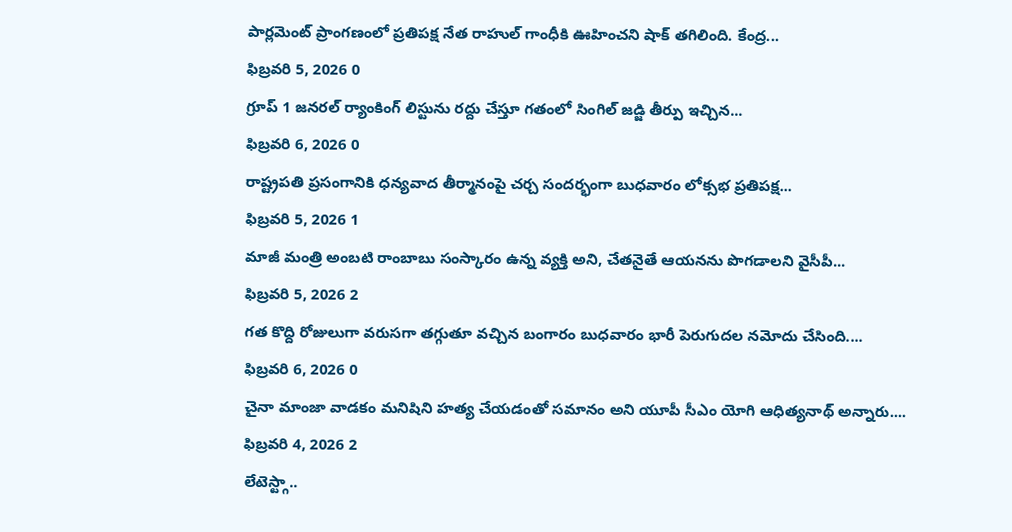పార్లమెంట్ ప్రాంగణంలో ప్రతిపక్ష నేత రాహుల్ గాంధీకి ఊహించని షాక్ తగిలింది. కేంద్ర...
ఫిబ్రవరి 5, 2026 0
గ్రూప్ 1 జనరల్ ర్యాంకింగ్ లిస్టును రద్దు చేస్తూ గతంలో సింగిల్ జడ్జి తీర్పు ఇచ్చిన...
ఫిబ్రవరి 6, 2026 0
రాష్ట్రపతి ప్రసంగానికి ధన్యవాద తీర్మానంపై చర్చ సందర్భంగా బుధవారం లోక్సభ ప్రతిపక్ష...
ఫిబ్రవరి 5, 2026 1
మాజీ మంత్రి అంబటి రాంబాబు సంస్కారం ఉన్న వ్యక్తి అని, చేతనైతే ఆయనను పొగడాలని వైసీపీ...
ఫిబ్రవరి 5, 2026 2
గత కొద్ది రోజులుగా వరుసగా తగ్గుతూ వచ్చిన బంగారం బుధవారం భారీ పెరుగుదల నమోదు చేసింది....
ఫిబ్రవరి 6, 2026 0
చైనా మాంజా వాడకం మనిషిని హత్య చేయడంతో సమానం అని యూపీ సీఎం యోగి ఆధిత్యనాథ్ అన్నారు....
ఫిబ్రవరి 4, 2026 2
లేటెస్ట్గా..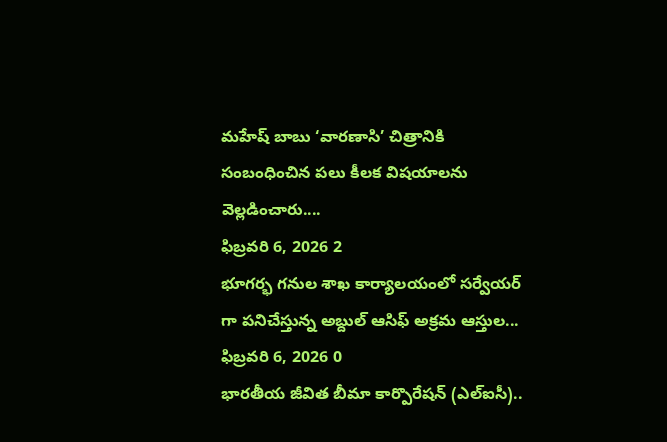మహేష్ బాబు ‘వారణాసి’ చిత్రానికి సంబంధించిన పలు కీలక విషయాలను వెల్లడించారు....
ఫిబ్రవరి 6, 2026 2
భూగర్భ గనుల శాఖ కార్యాలయంలో సర్వేయర్ గా పనిచేస్తున్న అబ్దుల్ ఆసిఫ్ అక్రమ ఆస్తుల...
ఫిబ్రవరి 6, 2026 0
భారతీయ జీవిత బీమా కార్పొరేషన్ (ఎల్ఐసీ)..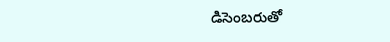డిసెంబరుతో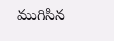ముగిసిన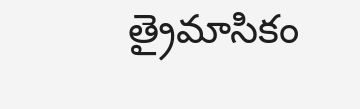త్రైమాసికం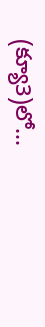(క్యూ3)లో...